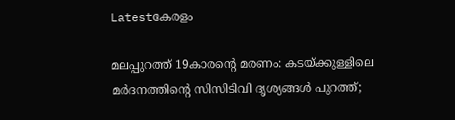Latestകേരളം

മലപ്പുറത്ത് 19കാരന്റെ മരണം: കടയ്ക്കുള്ളിലെ മര്‍ദനത്തിന്റെ സിസിടിവി ദൃശ്യങ്ങള്‍ പുറത്ത്;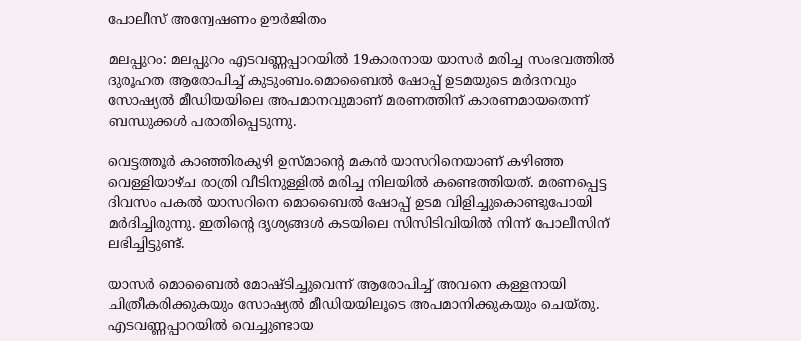പോലീസ് അന്വേഷണം ഊര്‍ജിതം

മലപ്പുറം: മലപ്പുറം എടവണ്ണപ്പാറയില്‍ 19കാരനായ യാസർ മരിച്ച സംഭവത്തില്‍ ദുരൂഹത ആരോപിച്ച്‌ കുടുംബം.മൊബൈല്‍ ഷോപ്പ് ഉടമയുടെ മർദനവും സോഷ്യല്‍ മീഡിയയിലെ അപമാനവുമാണ് മരണത്തിന് കാരണമായതെന്ന് ബന്ധുക്കള്‍ പരാതിപ്പെടുന്നു.

വെട്ടത്തൂർ കാഞ്ഞിരകുഴി ഉസ്മാന്റെ മകൻ യാസറിനെയാണ് കഴിഞ്ഞ വെള്ളിയാഴ്ച രാത്രി വീടിനുള്ളില്‍ മരിച്ച നിലയില്‍ കണ്ടെത്തിയത്. മരണപ്പെട്ട ദിവസം പകല്‍ യാസറിനെ മൊബൈല്‍ ഷോപ്പ് ഉടമ വിളിച്ചുകൊണ്ടുപോയി മർദിച്ചിരുന്നു. ഇതിന്റെ ദൃശ്യങ്ങള്‍ കടയിലെ സിസിടിവിയില്‍ നിന്ന് പോലീസിന് ലഭിച്ചിട്ടുണ്ട്.

യാസർ മൊബൈല്‍ മോഷ്ടിച്ചുവെന്ന് ആരോപിച്ച്‌ അവനെ കള്ളനായി ചിത്രീകരിക്കുകയും സോഷ്യല്‍ മീഡിയയിലൂടെ അപമാനിക്കുകയും ചെയ്തു. എടവണ്ണപ്പാറയില്‍ വെച്ചുണ്ടായ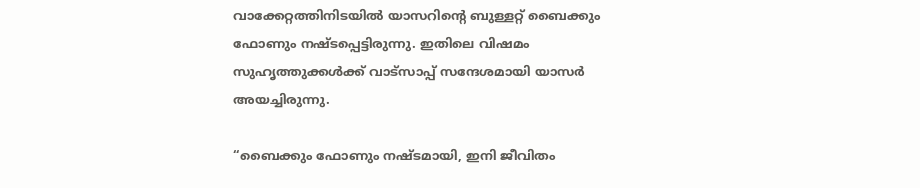വാക്കേറ്റത്തിനിടയില്‍ യാസറിന്റെ ബുള്ളറ്റ് ബൈക്കും ഫോണും നഷ്ടപ്പെട്ടിരുന്നു. ഇതിലെ വിഷമം സുഹൃത്തുക്കള്‍ക്ക് വാട്സാപ്പ് സന്ദേശമായി യാസർ അയച്ചിരുന്നു.

“ബൈക്കും ഫോണും നഷ്ടമായി, ഇനി ജീവിതം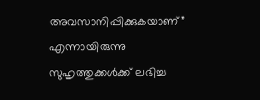അവസാനിപ്പിക്കുകയാണ്” എന്നായിരുന്നു സുഹൃത്തുക്കള്‍ക്ക് ലഭിച്ച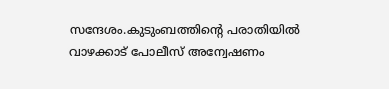സന്ദേശം.കുടുംബത്തിന്റെ പരാതിയില്‍ വാഴക്കാട് പോലീസ് അന്വേഷണം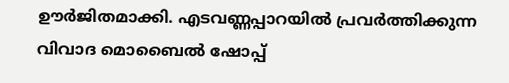ഊർജിതമാക്കി. എടവണ്ണപ്പാറയില്‍ പ്രവർത്തിക്കുന്ന വിവാദ മൊബൈല്‍ ഷോപ്പ്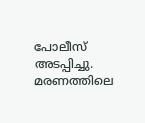പോലീസ് അടപ്പിച്ചു. മരണത്തിലെ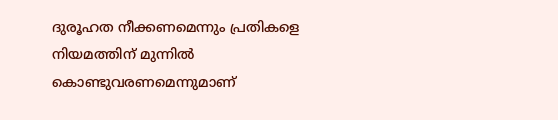ദുരൂഹത നീക്കണമെന്നും പ്രതികളെ നിയമത്തിന് മുന്നില്‍ കൊണ്ടുവരണമെന്നുമാണ്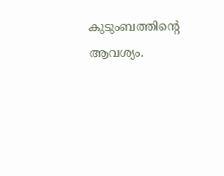കുടുംബത്തിന്റെ ആവശ്യം.